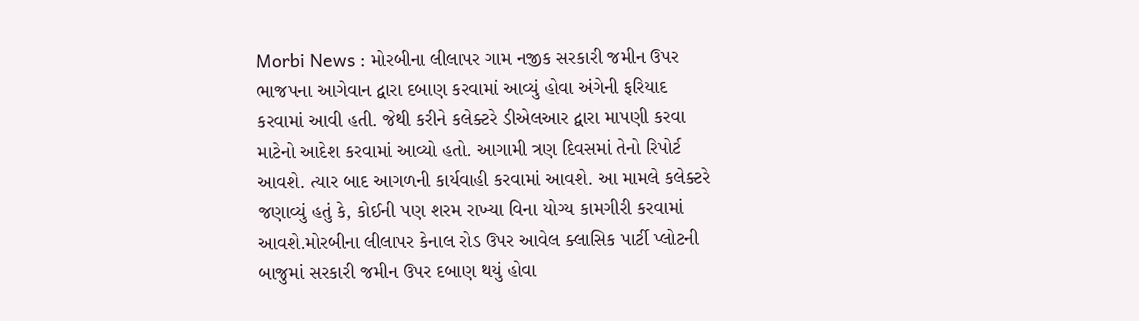Morbi News : મોરબીના લીલાપર ગામ નજીક સરકારી જમીન ઉપર ભાજપના આગેવાન દ્વારા દબાણ કરવામાં આવ્યું હોવા અંગેની ફરિયાદ કરવામાં આવી હતી. જેથી કરીને કલેક્ટરે ડીએલઆર દ્વારા માપણી કરવા માટેનો આદેશ કરવામાં આવ્યો હતો. આગામી ત્રણ દિવસમાં તેનો રિપોર્ટ આવશે. ત્યાર બાદ આગળની કાર્યવાહી કરવામાં આવશે. આ મામલે કલેક્ટરે જણાવ્યું હતું કે, કોઈની પણ શરમ રાખ્યા વિના યોગ્ય કામગીરી કરવામાં આવશે.મોરબીના લીલાપર કેનાલ રોડ ઉપર આવેલ ક્લાસિક પાર્ટી પ્લોટની બાજુમાં સરકારી જમીન ઉપર દબાણ થયું હોવા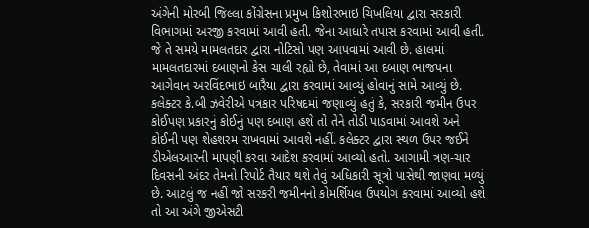અંગેની મોરબી જિલ્લા કોંગ્રેસના પ્રમુખ કિશોરભાઇ ચિખલિયા દ્વારા સરકારી વિભાગમાં અરજી કરવામાં આવી હતી. જેના આધારે તપાસ કરવામાં આવી હતી. જે તે સમયે મામલતદાર દ્વારા નોટિસો પણ આપવામાં આવી છે. હાલમાં મામલતદારમાં દબાણનો કેસ ચાલી રહ્યો છે, તેવામાં આ દબાણ ભાજપના આગેવાન અરવિંદભાઇ બારૈયા દ્વારા કરવામાં આવ્યું હોવાનું સામે આવ્યું છે.
કલેક્ટર કે.બી ઝવેરીએ પત્રકાર પરિષદમાં જણાવ્યું હતું કે, સરકારી જમીન ઉપર કોઈપણ પ્રકારનું કોઈનું પણ દબાણ હશે તો તેને તોડી પાડવામાં આવશે અને કોઈની પણ શેહશરમ રાખવામાં આવશે નહીં. કલેક્ટર દ્વારા સ્થળ ઉપર જઈને ડીએલઆરની માપણી કરવા આદેશ કરવામાં આવ્યો હતો. આગામી ત્રણ-ચાર દિવસની અંદર તેમનો રિપોર્ટ તૈયાર થશે તેવું અધિકારી સૂત્રો પાસેથી જાણવા મળ્યું છે. આટલું જ નહીં જો સરકરી જમીનનો કોમર્શિયલ ઉપયોગ કરવામાં આવ્યો હશે તો આ અંગે જીએસટી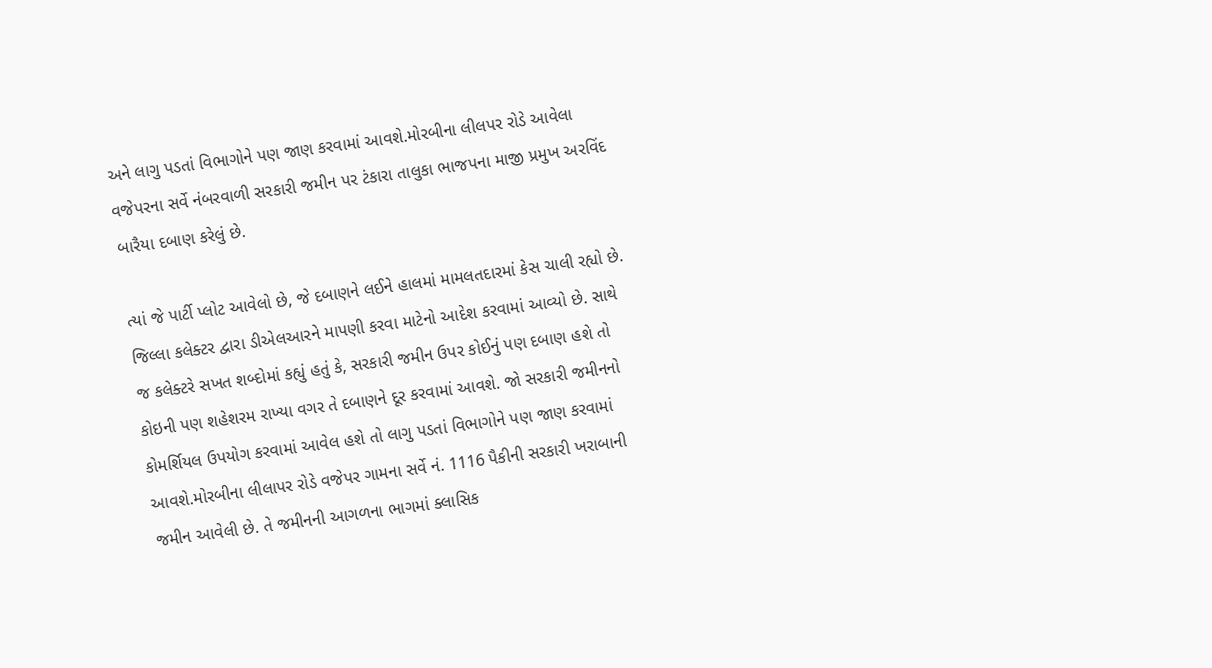અને લાગુ પડતાં વિભાગોને પણ જાણ કરવામાં આવશે.મોરબીના લીલપર રોડે આવેલા વજેપરના સર્વે નંબરવાળી સરકારી જમીન પર ટંકારા તાલુકા ભાજપના માજી પ્રમુખ અરવિંદ બારૈયા દબાણ કરેલું છે.

ત્યાં જે પાર્ટી પ્લોટ આવેલો છે, જે દબાણને લઈને હાલમાં મામલતદારમાં કેસ ચાલી રહ્યો છે. જિલ્લા કલેક્ટર દ્વારા ડીએલઆરને માપણી કરવા માટેનો આદેશ કરવામાં આવ્યો છે. સાથે જ કલેક્ટરે સખત શબ્દોમાં કહ્યું હતું કે, સરકારી જમીન ઉપર કોઈનું પણ દબાણ હશે તો કોઇની પણ શહેશરમ રાખ્યા વગર તે દબાણને દૂર કરવામાં આવશે. જો સરકારી જમીનનો કોમર્શિયલ ઉપયોગ કરવામાં આવેલ હશે તો લાગુ પડતાં વિભાગોને પણ જાણ કરવામાં આવશે.મોરબીના લીલાપર રોડે વજેપર ગામના સર્વે નં. 1116 પૈકીની સરકારી ખરાબાની જમીન આવેલી છે. તે જમીનની આગળના ભાગમાં ક્લાસિક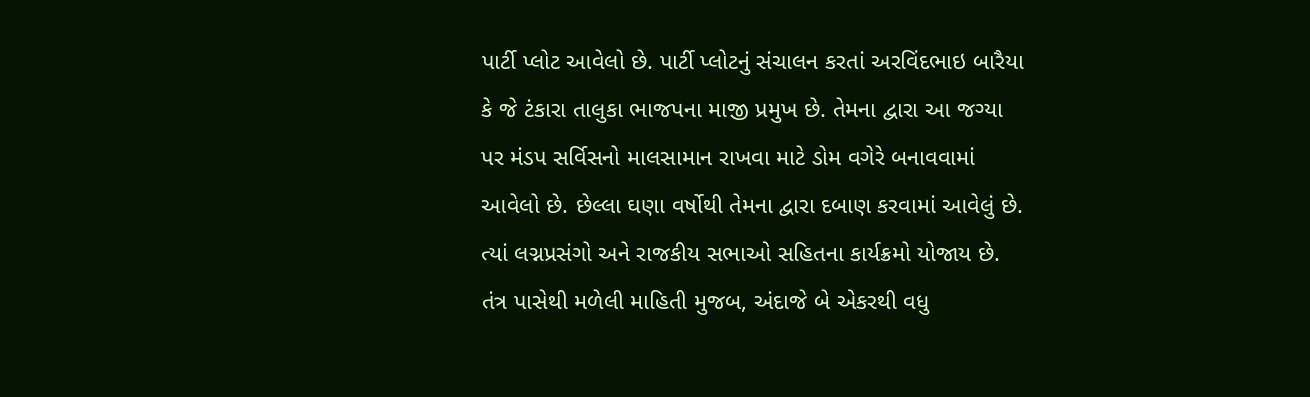પાર્ટી પ્લોટ આવેલો છે. પાર્ટી પ્લોટનું સંચાલન કરતાં અરવિંદભાઇ બારૈયા કે જે ટંકારા તાલુકા ભાજપના માજી પ્રમુખ છે. તેમના દ્વારા આ જગ્યા પર મંડપ સર્વિસનો માલસામાન રાખવા માટે ડોમ વગેરે બનાવવામાં આવેલો છે. છેલ્લા ઘણા વર્ષોથી તેમના દ્વારા દબાણ કરવામાં આવેલું છે. ત્યાં લગ્નપ્રસંગો અને રાજકીય સભાઓ સહિતના કાર્યક્રમો યોજાય છે.
તંત્ર પાસેથી મળેલી માહિતી મુજબ, અંદાજે બે એકરથી વધુ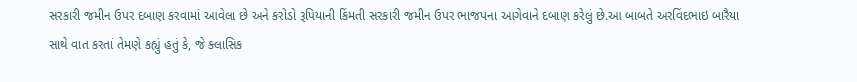સરકારી જમીન ઉપર દબાણ કરવામાં આવેલા છે અને કરોડો રૂપિયાની કિંમતી સરકારી જમીન ઉપર ભાજપના આગેવાને દબાણ કરેલું છે.આ બાબતે અરવિંદભાઇ બારૈયા સાથે વાત કરતાં તેમણે કહ્યું હતું કે, જે ક્લાસિક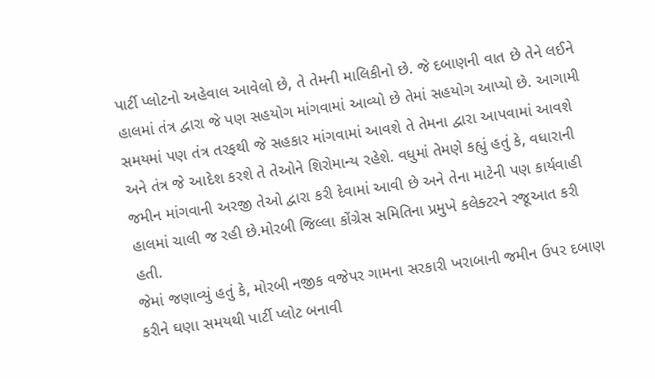પાર્ટી પ્લોટનો અહેવાલ આવેલો છે, તે તેમની માલિકીનો છે. જે દબાણની વાત છે તેને લઈને હાલમાં તંત્ર દ્વારા જે પણ સહયોગ માંગવામાં આવ્યો છે તેમાં સહયોગ આપ્યો છે. આગામી સમયમાં પણ તંત્ર તરફથી જે સહકાર માંગવામાં આવશે તે તેમના દ્વારા આપવામાં આવશે અને તંત્ર જે આદેશ કરશે તે તેઓને શિરોમાન્ય રહેશે. વધુમાં તેમણે કહ્યું હતું કે, વધારાની જમીન માંગવાની અરજી તેઓ દ્વારા કરી દેવામાં આવી છે અને તેના માટેની પણ કાર્યવાહી હાલમાં ચાલી જ રહી છે.મોરબી જિલ્લા કોંગ્રેસ સમિતિના પ્રમુખે કલેક્ટરને રજૂઆત કરી હતી.
જેમાં જણાવ્યું હતું કે, મોરબી નજીક વજેપર ગામના સરકારી ખરાબાની જમીન ઉપર દબાણ કરીને ઘણા સમયથી પાર્ટી પ્લોટ બનાવી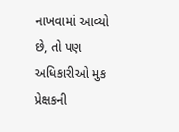નાખવામાં આવ્યો છે, તો પણ અધિકારીઓ મુક પ્રેક્ષકની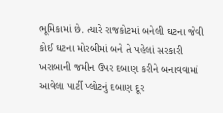ભૂમિકામાં છે. ત્યારે રાજકોટમાં બનેલી ઘટના જેવી કોઈ ઘટના મોરબીમાં બને તે પહેલાં સરકારી ખરાબાની જમીન ઉપર દબાણ કરીને બનાવવામાં આવેલા પાર્ટી પ્લોટનું દબાણ દૂર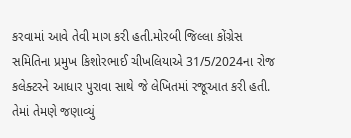કરવામાં આવે તેવી માગ કરી હતી.મોરબી જિલ્લા કોંગ્રેસ સમિતિના પ્રમુખ કિશોરભાઈ ચીખલિયાએ 31/5/2024ના રોજ કલેક્ટરને આધાર પુરાવા સાથે જે લેખિતમાં રજૂઆત કરી હતી. તેમાં તેમણે જણાવ્યું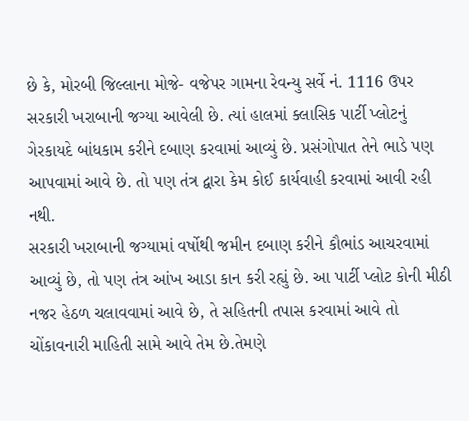છે કે, મોરબી જિલ્લાના મોજે- વજેપર ગામના રેવન્યુ સર્વે નં. 1116 ઉપર સરકારી ખરાબાની જગ્યા આવેલી છે. ત્યાં હાલમાં ક્લાસિક પાર્ટી પ્લોટનું ગેરકાયદે બાંધકામ કરીને દબાણ કરવામાં આવ્યું છે. પ્રસંગોપાત તેને ભાડે પણ આપવામાં આવે છે. તો પણ તંત્ર દ્વારા કેમ કોઈ કાર્યવાહી કરવામાં આવી રહી નથી.
સરકારી ખરાબાની જગ્યામાં વર્ષોથી જમીન દબાણ કરીને કૌભાંડ આચરવામાં આવ્યું છે, તો પણ તંત્ર આંખ આડા કાન કરી રહ્યું છે. આ પાર્ટી પ્લોટ કોની મીઠી નજર હેઠળ ચલાવવામાં આવે છે, તે સહિતની તપાસ કરવામાં આવે તો ચોંકાવનારી માહિતી સામે આવે તેમ છે.તેમણે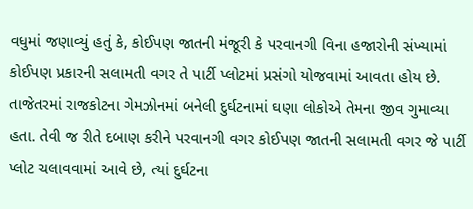વધુમાં જણાવ્યું હતું કે, કોઈપણ જાતની મંજૂરી કે પરવાનગી વિના હજારોની સંખ્યામાં કોઈપણ પ્રકારની સલામતી વગર તે પાર્ટી પ્લોટમાં પ્રસંગો યોજવામાં આવતા હોય છે. તાજેતરમાં રાજકોટના ગેમઝોનમાં બનેલી દુર્ઘટનામાં ઘણા લોકોએ તેમના જીવ ગુમાવ્યા હતા. તેવી જ રીતે દબાણ કરીને પરવાનગી વગર કોઈપણ જાતની સલામતી વગર જે પાર્ટી પ્લોટ ચલાવવામાં આવે છે, ત્યાં દુર્ઘટના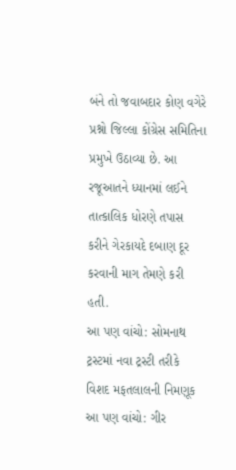બંને તો જવાબદાર કોણ વગેરે પ્રશ્નો જિલ્લા કોંગ્રેસ સમિતિના પ્રમુખે ઉઠાવ્યા છે. આ રજૂઆતને ધ્યાનમાં લઈને તાત્કાલિક ધોરણે તપાસ કરીને ગેરકાયદે દબાણ દૂર કરવાની માગ તેમણે કરી હતી.
આ પણ વાંચો: સોમનાથ ટ્રસ્ટમાં નવા ટ્રસ્ટી તરીકે વિશદ મફતલાલની નિમણૂક
આ પણ વાંચો: ગીર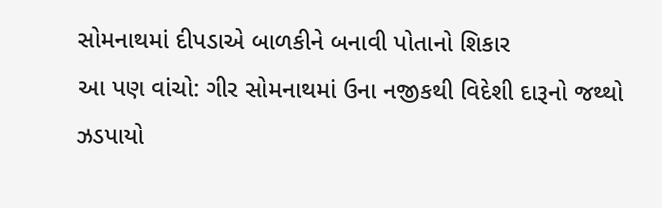સોમનાથમાં દીપડાએ બાળકીને બનાવી પોતાનો શિકાર
આ પણ વાંચો: ગીર સોમનાથમાં ઉના નજીકથી વિદેશી દારૂનો જથ્થો ઝડપાયો